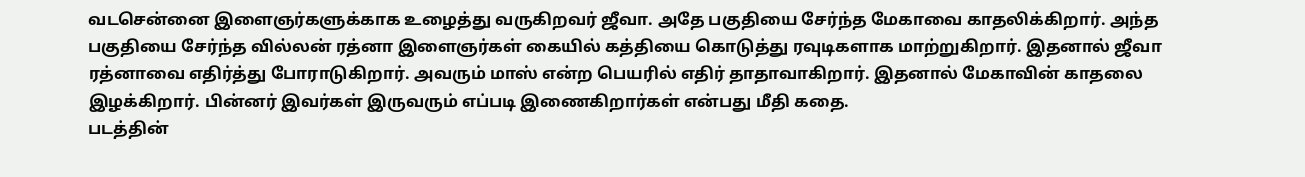வடசென்னை இளைஞர்களுக்காக உழைத்து வருகிறவர் ஜீவா. அதே பகுதியை சேர்ந்த மேகாவை காதலிக்கிறார். அந்த பகுதியை சேர்ந்த வில்லன் ரத்னா இளைஞர்கள் கையில் கத்தியை கொடுத்து ரவுடிகளாக மாற்றுகிறார். இதனால் ஜீவா ரத்னாவை எதிர்த்து போராடுகிறார். அவரும் மாஸ் என்ற பெயரில் எதிர் தாதாவாகிறார். இதனால் மேகாவின் காதலை இழக்கிறார். பின்னர் இவர்கள் இருவரும் எப்படி இணைகிறார்கள் என்பது மீதி கதை.
படத்தின்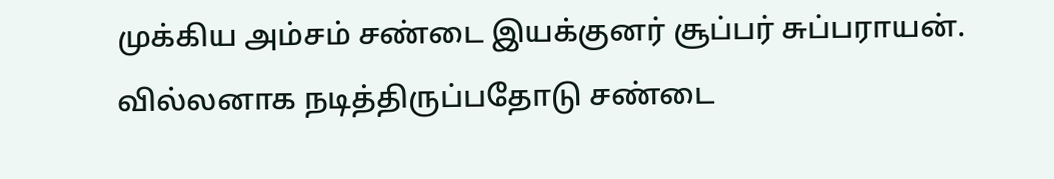முக்கிய அம்சம் சண்டை இயக்குனர் சூப்பர் சுப்பராயன். வில்லனாக நடித்திருப்பதோடு சண்டை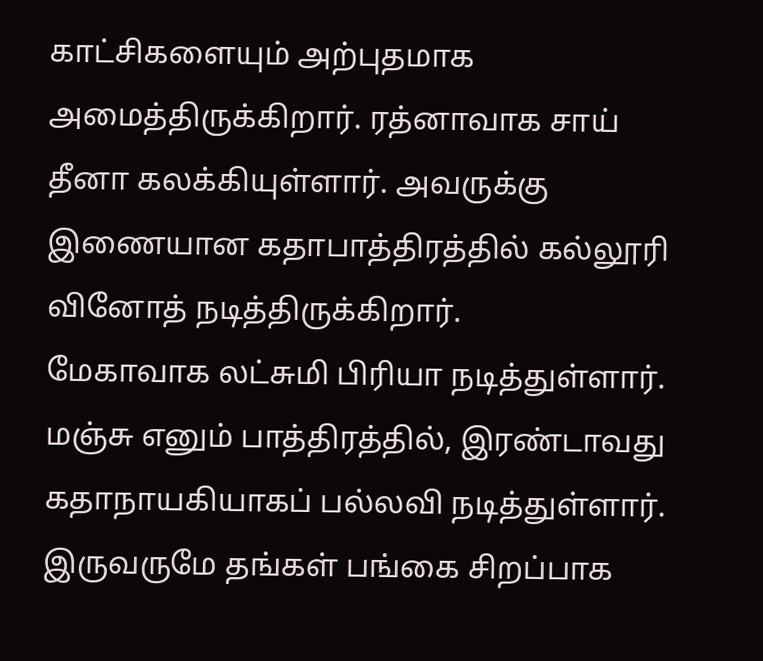காட்சிகளையும் அற்புதமாக அமைத்திருக்கிறார். ரத்னாவாக சாய் தீனா கலக்கியுள்ளார். அவருக்கு இணையான கதாபாத்திரத்தில் கல்லூரி வினோத் நடித்திருக்கிறார்.
மேகாவாக லட்சுமி பிரியா நடித்துள்ளார். மஞ்சு எனும் பாத்திரத்தில், இரண்டாவது கதாநாயகியாகப் பல்லவி நடித்துள்ளார். இருவருமே தங்கள் பங்கை சிறப்பாக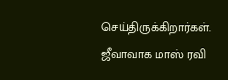செய்திருக்கிறார்கள்.
ஜீவாவாக மாஸ் ரவி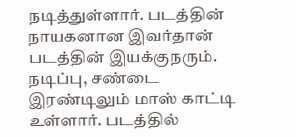நடித்துள்ளார். படத்தின் நாயகனான இவர்தான் படத்தின் இயக்குநரும். நடிப்பு, சண்டை இரண்டிலும் மாஸ் காட்டி உள்ளார். படத்தில்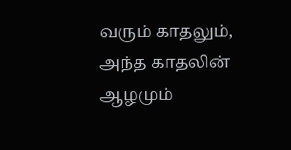வரும் காதலும், அந்த காதலின் ஆழமும்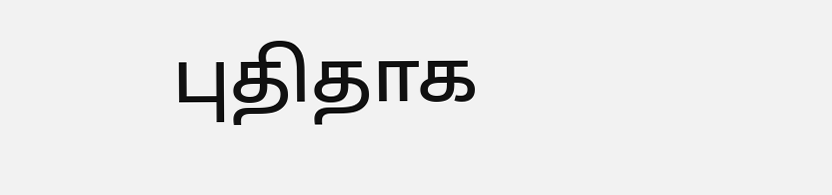புதிதாக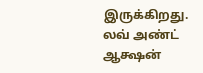இருக்கிறது.
லவ் அண்ட் ஆக்ஷன்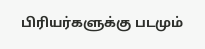பிரியர்களுக்கு படமும்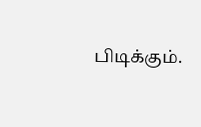பிடிக்கும்.